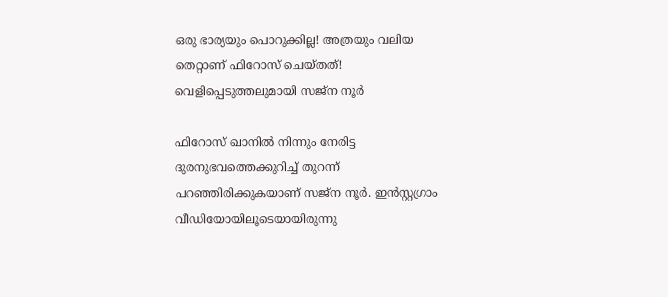ഒരു ഭാര്യയും പൊറുക്കില്ല! അത്രയും വലിയ തെറ്റാണ് ഫിറോസ് ചെയ്തത്! വെളിപ്പെടുത്തലുമായി സജ്‌ന നൂർ

ഫിറോസ് ഖാനില്‍ നിന്നും നേരിട്ട ദുരനുഭവത്തെക്കുറിച്ച് തുറന്ന് പറഞ്ഞിരിക്കുകയാണ് സജ്‌ന നൂര്‍. ഇന്‍സ്റ്റഗ്രാം വീഡിയോയിലൂടെയായിരുന്നു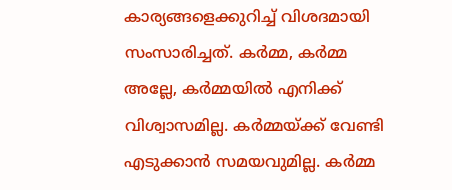കാര്യങ്ങളെക്കുറിച്ച് വിശദമായി സംസാരിച്ചത്. കര്‍മ്മ, കര്‍മ്മ അല്ലേ, കര്‍മ്മയില്‍ എനിക്ക് വിശ്വാസമില്ല. കര്‍മ്മയ്ക്ക് വേണ്ടി എടുക്കാന്‍ സമയവുമില്ല. കര്‍മ്മ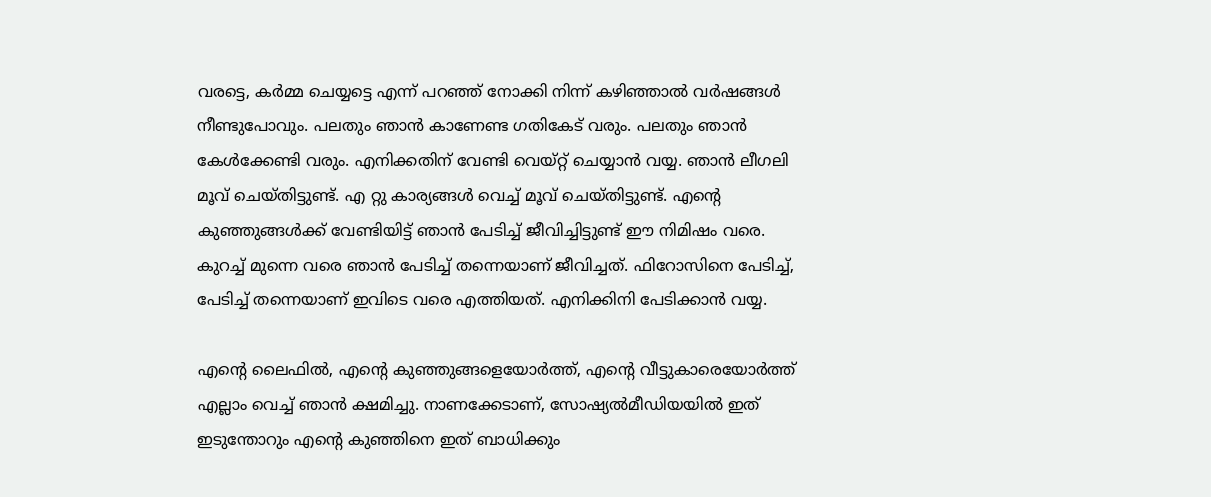വരട്ടെ, കര്‍മ്മ ചെയ്യട്ടെ എന്ന് പറഞ്ഞ് നോക്കി നിന്ന് കഴിഞ്ഞാല്‍ വര്‍ഷങ്ങള്‍ നീണ്ടുപോവും. പലതും ഞാന്‍ കാണേണ്ട ഗതികേട് വരും. പലതും ഞാന്‍ കേള്‍ക്കേണ്ടി വരും. എനിക്കതിന് വേണ്ടി വെയ്റ്റ് ചെയ്യാന്‍ വയ്യ. ഞാന്‍ ലീഗലി മൂവ് ചെയ്തിട്ടുണ്ട്. എ റ്റു കാര്യങ്ങള്‍ വെച്ച് മൂവ് ചെയ്തിട്ടുണ്ട്. എന്റെ കുഞ്ഞുങ്ങള്‍ക്ക് വേണ്ടിയിട്ട് ഞാന്‍ പേടിച്ച് ജീവിച്ചിട്ടുണ്ട് ഈ നിമിഷം വരെ. കുറച്ച് മുന്നെ വരെ ഞാന്‍ പേടിച്ച് തന്നെയാണ് ജീവിച്ചത്. ഫിറോസിനെ പേടിച്ച്, പേടിച്ച് തന്നെയാണ് ഇവിടെ വരെ എത്തിയത്. എനിക്കിനി പേടിക്കാന്‍ വയ്യ.

എന്റെ ലൈഫില്‍, എന്റെ കുഞ്ഞുങ്ങളെയോര്‍ത്ത്, എന്റെ വീട്ടുകാരെയോര്‍ത്ത് എല്ലാം വെച്ച് ഞാന്‍ ക്ഷമിച്ചു. നാണക്കേടാണ്, സോഷ്യല്‍മീഡിയയില്‍ ഇത് ഇടുന്തോറും എന്റെ കുഞ്ഞിനെ ഇത് ബാധിക്കും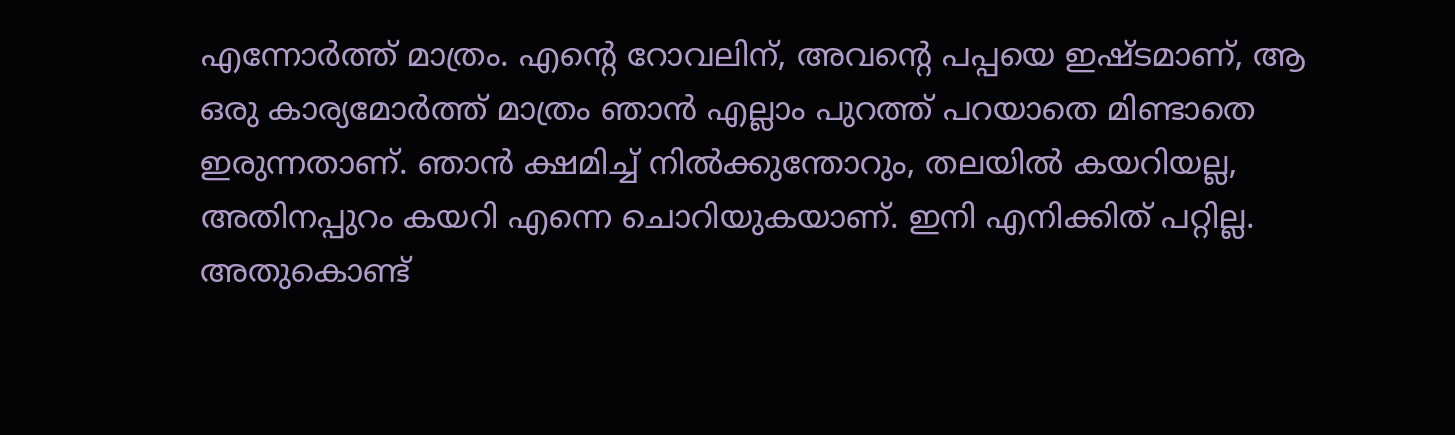എന്നോര്‍ത്ത് മാത്രം. എന്റെ റോവലിന്, അവന്റെ പപ്പയെ ഇഷ്ടമാണ്, ആ ഒരു കാര്യമോര്‍ത്ത് മാത്രം ഞാന്‍ എല്ലാം പുറത്ത് പറയാതെ മിണ്ടാതെ ഇരുന്നതാണ്. ഞാന്‍ ക്ഷമിച്ച് നില്‍ക്കുന്തോറും, തലയില്‍ കയറിയല്ല, അതിനപ്പുറം കയറി എന്നെ ചൊറിയുകയാണ്. ഇനി എനിക്കിത് പറ്റില്ല. അതുകൊണ്ട്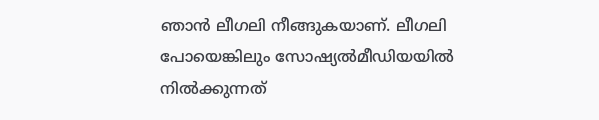ഞാന്‍ ലീഗലി നീങ്ങുകയാണ്. ലീഗലി പോയെങ്കിലും സോഷ്യല്‍മീഡിയയില്‍ നില്‍ക്കുന്നത്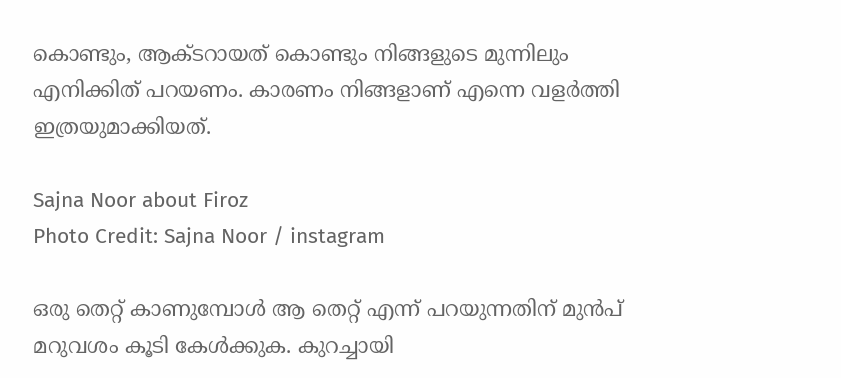കൊണ്ടും, ആക്ടറായത് കൊണ്ടും നിങ്ങളുടെ മുന്നിലും എനിക്കിത് പറയണം. കാരണം നിങ്ങളാണ് എന്നെ വളര്‍ത്തി ഇത്രയുമാക്കിയത്.

Sajna Noor about Firoz
Photo Credit: Sajna Noor / instagram

ഒരു തെറ്റ് കാണുമ്പോള്‍ ആ തെറ്റ് എന്ന് പറയുന്നതിന് മുന്‍പ് മറുവശം കൂടി കേള്‍ക്കുക. കുറച്ചായി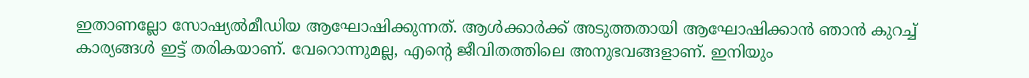ഇതാണല്ലോ സോഷ്യല്‍മീഡിയ ആഘോഷിക്കുന്നത്. ആള്‍ക്കാര്‍ക്ക് അടുത്തതായി ആഘോഷിക്കാന്‍ ഞാന്‍ കുറച്ച് കാര്യങ്ങള്‍ ഇട്ട് തരികയാണ്. വേറൊന്നുമല്ല, എന്റെ ജീവിതത്തിലെ അനുഭവങ്ങളാണ്. ഇനിയും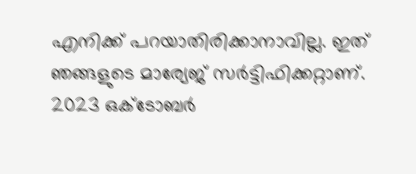എനിക്ക് പറയാതിരിക്കാനാവില്ല. ഇത് ഞങ്ങളുടെ മാര്യേജ് സര്‍ട്ടിഫിക്കറ്റാണ്. 2023 ഒക്ടോബര്‍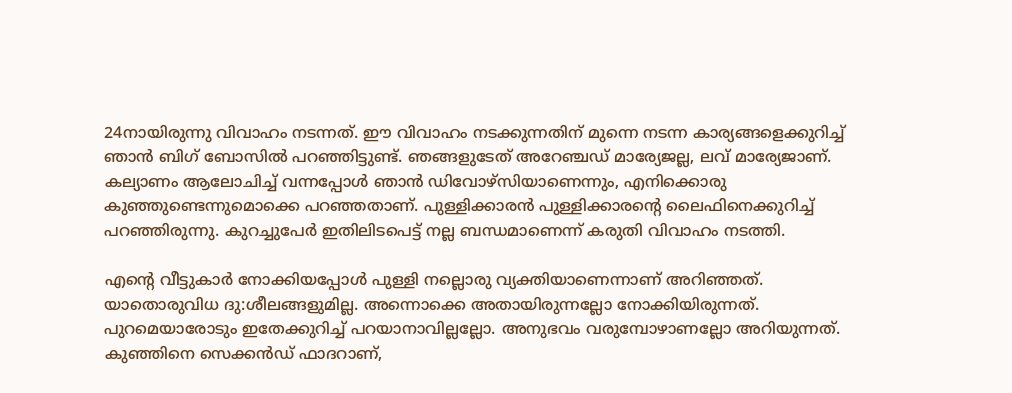24നായിരുന്നു വിവാഹം നടന്നത്. ഈ വിവാഹം നടക്കുന്നതിന് മുന്നെ നടന്ന കാര്യങ്ങളെക്കുറിച്ച് ഞാന്‍ ബിഗ് ബോസില്‍ പറഞ്ഞിട്ടുണ്ട്. ഞങ്ങളുടേത് അറേഞ്ചഡ് മാര്യേജല്ല, ലവ് മാര്യേജാണ്. കല്യാണം ആലോചിച്ച് വന്നപ്പോള്‍ ഞാന്‍ ഡിവോഴ്‌സിയാണെന്നും, എനിക്കൊരു കുഞ്ഞുണ്ടെന്നുമൊക്കെ പറഞ്ഞതാണ്. പുള്ളിക്കാരന്‍ പുള്ളിക്കാരന്റെ ലൈഫിനെക്കുറിച്ച് പറഞ്ഞിരുന്നു. കുറച്ചുപേര്‍ ഇതിലിടപെട്ട് നല്ല ബന്ധമാണെന്ന് കരുതി വിവാഹം നടത്തി.

എന്റെ വീട്ടുകാര്‍ നോക്കിയപ്പോള്‍ പുള്ളി നല്ലൊരു വ്യക്തിയാണെന്നാണ് അറിഞ്ഞത്. യാതൊരുവിധ ദു:ശീലങ്ങളുമില്ല. അന്നൊക്കെ അതായിരുന്നല്ലോ നോക്കിയിരുന്നത്. പുറമെയാരോടും ഇതേക്കുറിച്ച് പറയാനാവില്ലല്ലോ. അനുഭവം വരുമ്പോഴാണല്ലോ അറിയുന്നത്. കുഞ്ഞിനെ സെക്കന്‍ഡ് ഫാദറാണ്,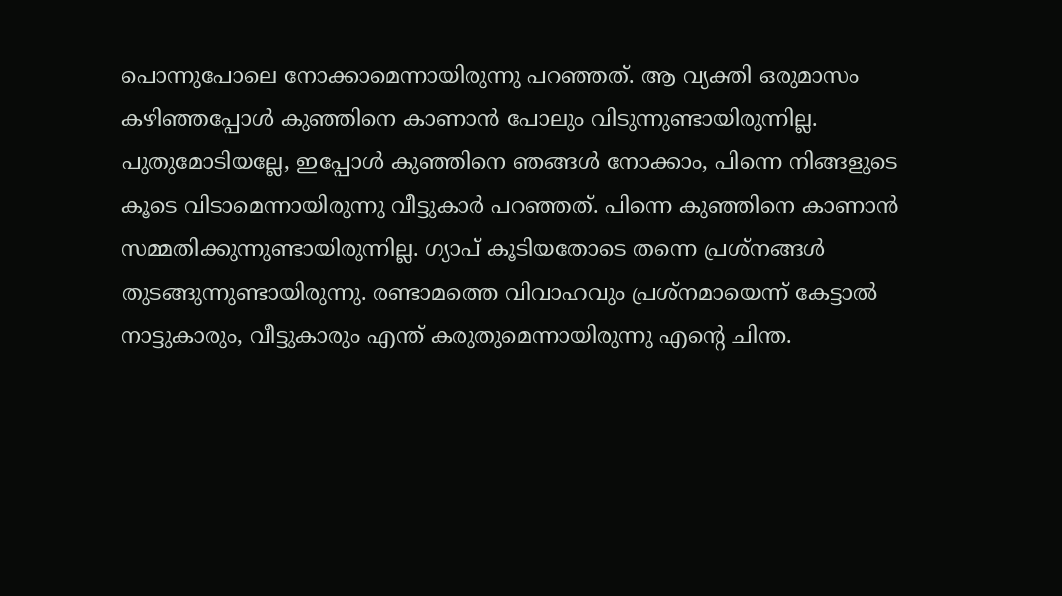പൊന്നുപോലെ നോക്കാമെന്നായിരുന്നു പറഞ്ഞത്. ആ വ്യക്തി ഒരുമാസം കഴിഞ്ഞപ്പോള്‍ കുഞ്ഞിനെ കാണാന്‍ പോലും വിടുന്നുണ്ടായിരുന്നില്ല. പുതുമോടിയല്ലേ, ഇപ്പോള്‍ കുഞ്ഞിനെ ഞങ്ങള്‍ നോക്കാം, പിന്നെ നിങ്ങളുടെ കൂടെ വിടാമെന്നായിരുന്നു വീട്ടുകാര്‍ പറഞ്ഞത്. പിന്നെ കുഞ്ഞിനെ കാണാന്‍ സമ്മതിക്കുന്നുണ്ടായിരുന്നില്ല. ഗ്യാപ് കൂടിയതോടെ തന്നെ പ്രശ്‌നങ്ങള്‍ തുടങ്ങുന്നുണ്ടായിരുന്നു. രണ്ടാമത്തെ വിവാഹവും പ്രശ്‌നമായെന്ന് കേട്ടാല്‍ നാട്ടുകാരും, വീട്ടുകാരും എന്ത് കരുതുമെന്നായിരുന്നു എന്റെ ചിന്ത.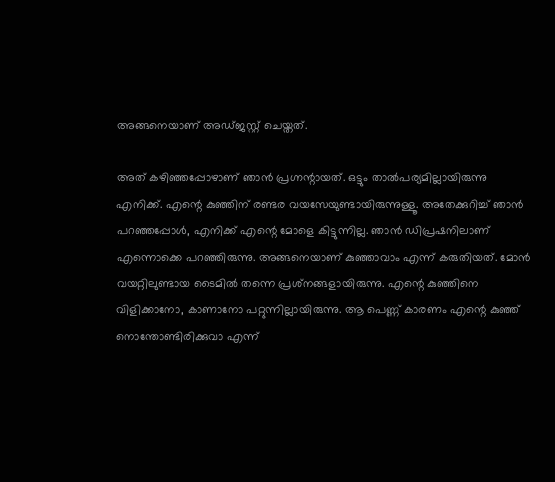അങ്ങനെയാണ് അഡ്ജസ്റ്റ് ചെയ്തത്.

അത് കഴിഞ്ഞപ്പോഴാണ് ഞാന്‍ പ്രഗ്നന്റായത്. ഒട്ടും താല്‍പര്യമില്ലായിരുന്നു എനിക്ക്. എന്റെ കുഞ്ഞിന് രണ്ടര വയസേയുണ്ടായിരുന്നുള്ളൂ. അതേക്കുറിച്ച് ഞാന്‍ പറഞ്ഞപ്പോള്‍, എനിക്ക് എന്റെ മോളെ കിട്ടുന്നില്ല. ഞാന്‍ ഡിപ്രഷനിലാണ് എന്നൊക്കെ പറഞ്ഞിരുന്നു. അങ്ങനെയാണ് കുഞ്ഞാവാം എന്ന് കരുതിയത്. മോന്‍ വയറ്റിലുണ്ടായ ടൈമില്‍ തന്നെ പ്രശ്‌നങ്ങളായിരുന്നു. എന്റെ കുഞ്ഞിനെ വിളിക്കാനോ, കാണാനോ പറ്റുന്നില്ലായിരുന്നു. ആ പെണ്ണ് കാരണം എന്റെ കുഞ്ഞ് നൊന്തോണ്ടിരിക്കുവാ എന്ന്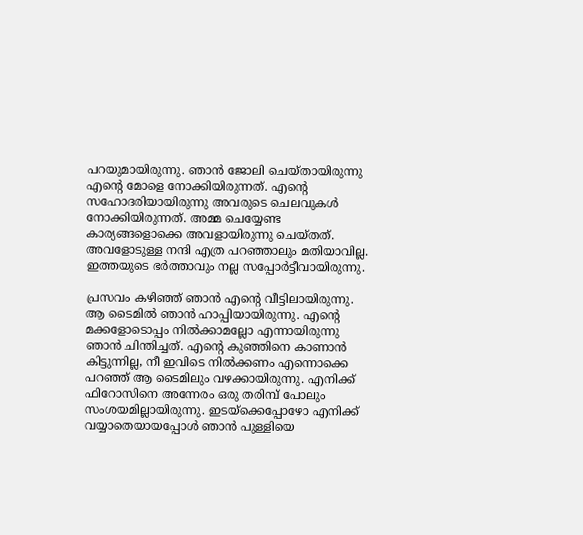പറയുമായിരുന്നു. ഞാന്‍ ജോലി ചെയ്തായിരുന്നു എന്റെ മോളെ നോക്കിയിരുന്നത്. എന്റെ സഹോദരിയായിരുന്നു അവരുടെ ചെലവുകള്‍ നോക്കിയിരുന്നത്. അമ്മ ചെയ്യേണ്ട കാര്യങ്ങളൊക്കെ അവളായിരുന്നു ചെയ്തത്. അവളോടുള്ള നന്ദി എത്ര പറഞ്ഞാലും മതിയാവില്ല. ഇത്തയുടെ ഭര്‍ത്താവും നല്ല സപ്പോര്‍ട്ടീവായിരുന്നു.

പ്രസവം കഴിഞ്ഞ് ഞാന്‍ എന്റെ വീട്ടിലായിരുന്നു. ആ ടൈമില്‍ ഞാന്‍ ഹാപ്പിയായിരുന്നു. എന്റെ മക്കളോടൊപ്പം നില്‍ക്കാമല്ലോ എന്നായിരുന്നു ഞാന്‍ ചിന്തിച്ചത്. എന്റെ കുഞ്ഞിനെ കാണാന്‍ കിട്ടുന്നില്ല, നീ ഇവിടെ നില്‍ക്കണം എന്നൊക്കെ പറഞ്ഞ് ആ ടൈമിലും വഴക്കായിരുന്നു. എനിക്ക് ഫിറോസിനെ അന്നേരം ഒരു തരിമ്പ് പോലും സംശയമില്ലായിരുന്നു. ഇടയ്‌ക്കെപ്പോഴോ എനിക്ക് വയ്യാതെയായപ്പോള്‍ ഞാന്‍ പുള്ളിയെ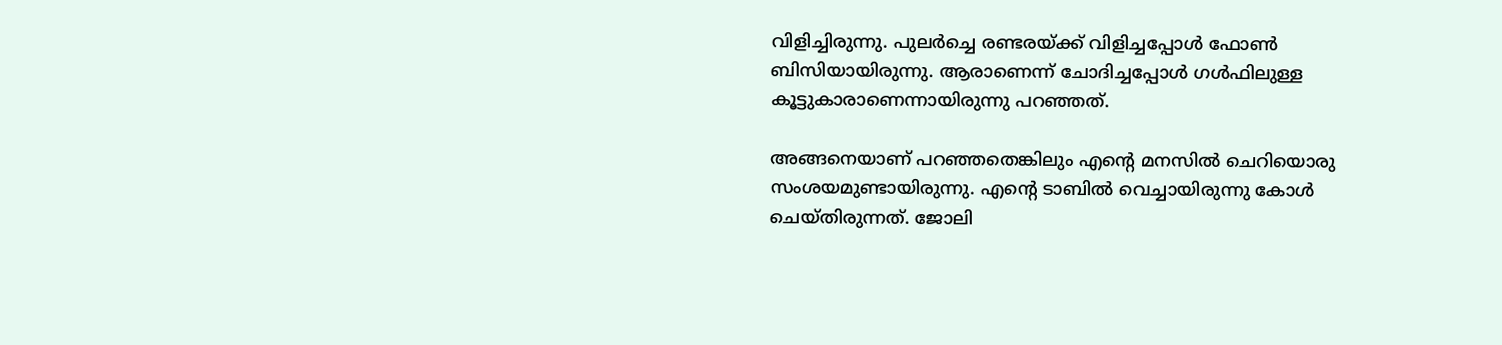വിളിച്ചിരുന്നു. പുലര്‍ച്ചെ രണ്ടരയ്ക്ക് വിളിച്ചപ്പോള്‍ ഫോണ്‍ ബിസിയായിരുന്നു. ആരാണെന്ന് ചോദിച്ചപ്പോള്‍ ഗള്‍ഫിലുള്ള കൂട്ടുകാരാണെന്നായിരുന്നു പറഞ്ഞത്.

അങ്ങനെയാണ് പറഞ്ഞതെങ്കിലും എന്റെ മനസില്‍ ചെറിയൊരു സംശയമുണ്ടായിരുന്നു. എന്റെ ടാബില്‍ വെച്ചായിരുന്നു കോള്‍ ചെയ്തിരുന്നത്. ജോലി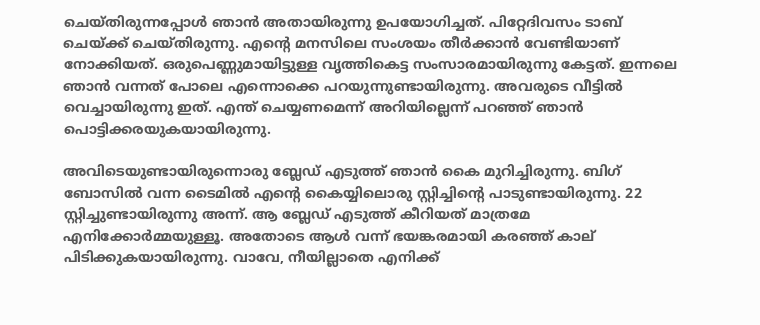ചെയ്തിരുന്നപ്പോള്‍ ഞാന്‍ അതായിരുന്നു ഉപയോഗിച്ചത്. പിറ്റേദിവസം ടാബ് ചെയ്ക്ക് ചെയ്തിരുന്നു. എന്റെ മനസിലെ സംശയം തീര്‍ക്കാന്‍ വേണ്ടിയാണ് നോക്കിയത്. ഒരുപെണ്ണുമായിട്ടുള്ള വൃത്തികെട്ട സംസാരമായിരുന്നു കേട്ടത്. ഇന്നലെ ഞാന്‍ വന്നത് പോലെ എന്നൊക്കെ പറയുന്നുണ്ടായിരുന്നു. അവരുടെ വീട്ടില്‍ വെച്ചായിരുന്നു ഇത്. എന്ത് ചെയ്യണമെന്ന് അറിയില്ലെന്ന് പറഞ്ഞ് ഞാന്‍ പൊട്ടിക്കരയുകയായിരുന്നു.

അവിടെയുണ്ടായിരുന്നൊരു ബ്ലേഡ് എടുത്ത് ഞാന്‍ കൈ മുറിച്ചിരുന്നു. ബിഗ് ബോസില്‍ വന്ന ടൈമില്‍ എന്റെ കൈയ്യിലൊരു സ്റ്റിച്ചിന്റെ പാടുണ്ടായിരുന്നു. 22 സ്റ്റിച്ചുണ്ടായിരുന്നു അന്ന്. ആ ബ്ലേഡ് എടുത്ത് കീറിയത് മാത്രമേ എനിക്കോര്‍മ്മയുള്ളൂ. അതോടെ ആള്‍ വന്ന് ഭയങ്കരമായി കരഞ്ഞ് കാല് പിടിക്കുകയായിരുന്നു. വാവേ, നീയില്ലാതെ എനിക്ക്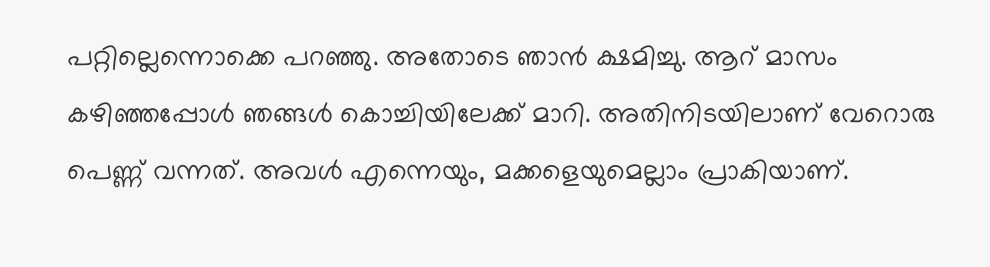പറ്റില്ലെന്നൊക്കെ പറഞ്ഞു. അതോടെ ഞാന്‍ ക്ഷമിച്ചു. ആറ് മാസം കഴിഞ്ഞപ്പോള്‍ ഞങ്ങള്‍ കൊച്ചിയിലേക്ക് മാറി. അതിനിടയിലാണ് വേറൊരു പെണ്ണ് വന്നത്. അവള്‍ എന്നെയും, മക്കളെയുമെല്ലാം പ്രാകിയാണ്.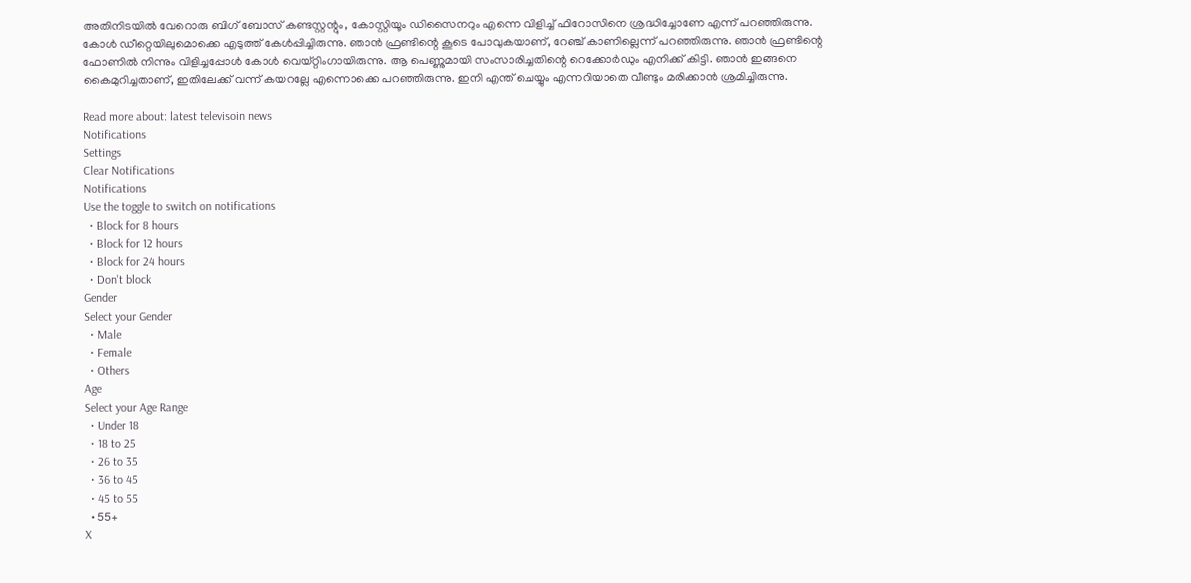അതിനിടയില്‍ വേറൊരു ബിഗ് ബോസ് കണ്ടസ്റ്റന്റും, കോസ്റ്റിയൂം ഡിസൈനറും എന്നെ വിളിച്ച് ഫിറോസിനെ ശ്രദ്ധിച്ചോണേ എന്ന് പറഞ്ഞിരുന്നു. കോള്‍ ഡീറ്റെയിലുമൊക്കെ എടുത്ത് കേള്‍പ്പിച്ചിരുന്നു. ഞാന്‍ ഫ്രണ്ടിന്റെ കൂടെ പോവുകയാണ്, റേഞ്ച് കാണില്ലെന്ന് പറഞ്ഞിരുന്നു. ഞാന്‍ ഫ്രണ്ടിന്റെ ഫോണില്‍ നിന്നും വിളിച്ചപ്പോള്‍ കോള്‍ വെയ്റ്റിംഗായിരുന്നു. ആ പെണ്ണുമായി സംസാരിച്ചതിന്റെ റെക്കോര്‍ഡും എനിക്ക് കിട്ടി. ഞാന്‍ ഇങ്ങനെ കൈമുറിച്ചതാണ്, ഇതിലേക്ക് വന്ന് കയറല്ലേ എന്നൊക്കെ പറഞ്ഞിരുന്നു. ഇനി എന്ത് ചെയ്യും എന്നറിയാതെ വീണ്ടും മരിക്കാന്‍ ശ്രമിച്ചിരുന്നു.

Read more about: latest televisoin news
Notifications
Settings
Clear Notifications
Notifications
Use the toggle to switch on notifications
  • Block for 8 hours
  • Block for 12 hours
  • Block for 24 hours
  • Don't block
Gender
Select your Gender
  • Male
  • Female
  • Others
Age
Select your Age Range
  • Under 18
  • 18 to 25
  • 26 to 35
  • 36 to 45
  • 45 to 55
  • 55+
X